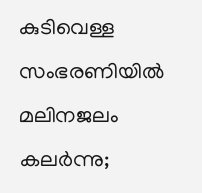കുടിവെള്ള സംഭരണിയിൽ മലിനജലം കലർന്നു;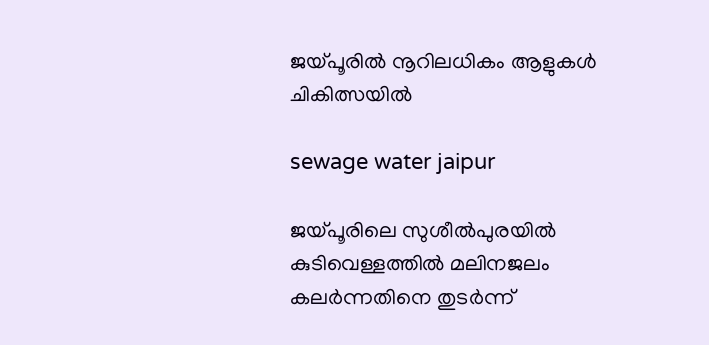ജയ്പൂരിൽ നൂറിലധികം ആളുകൾ ചികിത്സയിൽ

sewage water jaipur

ജയ്പൂരിലെ സുശീൽപുരയിൽ കുടിവെള്ളത്തിൽ മലിനജലം കലർന്നതിനെ തുടർന്ന്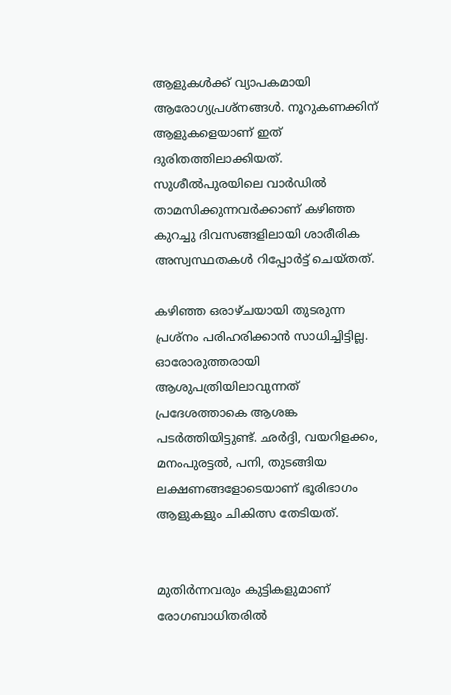ആളുകൾക്ക് വ്യാപകമായി ആരോഗ്യപ്രശ്നങ്ങൾ. നൂറുകണക്കിന് ആളുകളെയാണ് ഇത് ദുരിതത്തിലാക്കിയത്. സുശീൽപുരയിലെ വാർഡിൽ താമസിക്കുന്നവർക്കാണ് കഴിഞ്ഞ കുറച്ചു ദിവസങ്ങളിലായി ശാരീരിക അസ്വസ്ഥതകൾ റിപ്പോർട്ട് ചെയ്തത്.

കഴിഞ്ഞ ഒരാഴ്ചയായി തുടരുന്ന പ്രശ്നം പരിഹരിക്കാൻ സാധിച്ചിട്ടില്ല. ഓരോരുത്തരായി ആശുപത്രിയിലാവുന്നത് പ്രദേശത്താകെ ആശങ്ക പടർത്തിയിട്ടുണ്ട്. ഛർദ്ദി, വയറിളക്കം, മനംപുരട്ടൽ, പനി, തുടങ്ങിയ ലക്ഷണങ്ങളോടെയാണ് ഭൂരിഭാഗം ആളുകളും ചികിത്സ തേടിയത്.


മുതിർന്നവരും കുട്ടികളുമാണ് രോഗബാധിതരിൽ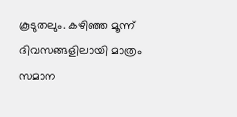കൂടുതലും. കഴിഞ്ഞ മൂന്ന് ദിവസങ്ങളിലായി മാത്രം സമാന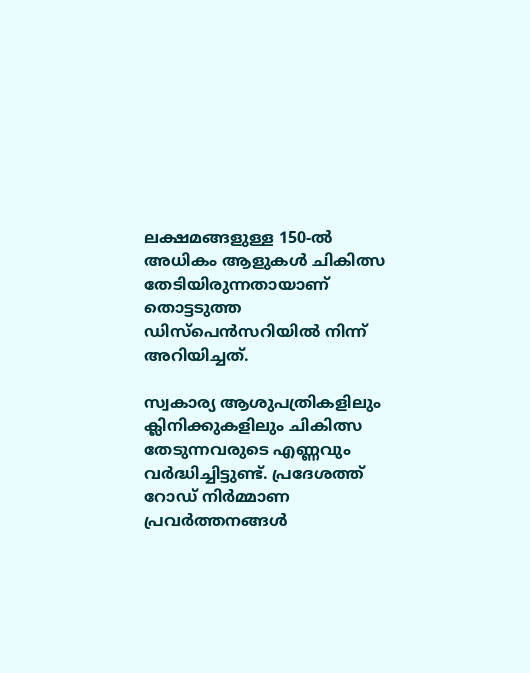ലക്ഷമങ്ങളുള്ള 150-ൽ അധികം ആളുകൾ ചികിത്സ തേടിയിരുന്നതായാണ് തൊട്ടടുത്ത ഡിസ്പെൻസറിയിൽ നിന്ന് അറിയിച്ചത്.

സ്വകാര്യ ആശുപത്രികളിലും ക്ലിനിക്കുകളിലും ചികിത്സ തേടുന്നവരുടെ എണ്ണവും വർദ്ധിച്ചിട്ടുണ്ട്. പ്രദേശത്ത് റോഡ് നിർമ്മാണ പ്രവർത്തനങ്ങൾ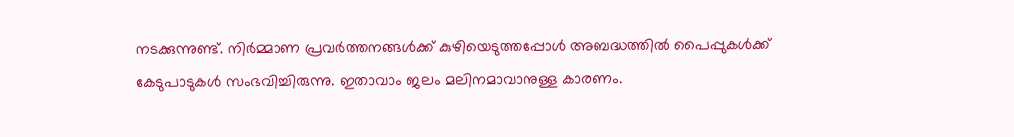നടക്കുന്നുണ്ട്. നിർമ്മാണ പ്രവർത്തനങ്ങൾക്ക് കുഴിയെടുത്തപ്പോൾ അബദ്ധത്തിൽ പൈപ്പുകൾക്ക് കേടുപാടുകൾ സംഭവിച്ചിരുന്നു. ഇതാവാം ജലം മലിനമാവാനുള്ള കാരണം.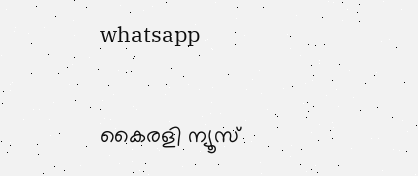whatsapp

കൈരളി ന്യൂസ്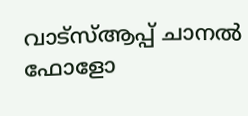വാട്‌സ്ആപ്പ് ചാനല്‍ ഫോളോ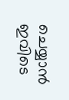ചെയ്യാന്‍ ഇവിടെ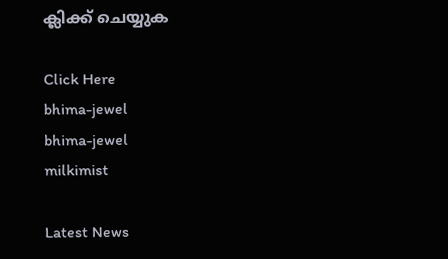ക്ലിക്ക് ചെയ്യുക

Click Here
bhima-jewel
bhima-jewel
milkimist

Latest News